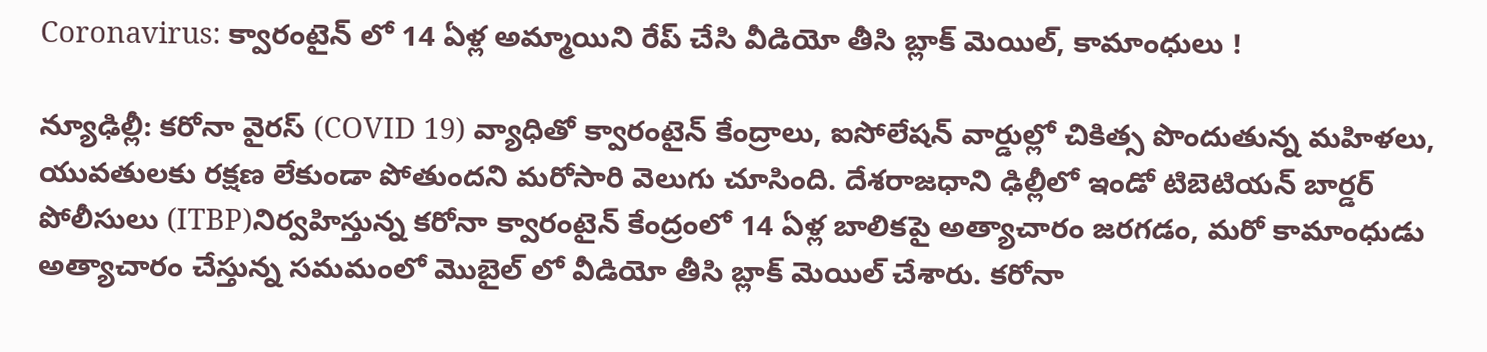Coronavirus: క్వారంటైన్ లో 14 ఏళ్ల అమ్మాయిని రేప్ చేసి వీడియో తీసి బ్లాక్ మెయిల్, కామాంధులు !

న్యూఢిల్లీ: కరోనా వైరస్ (COVID 19) వ్యాధితో క్వారంటైన్ కేంద్రాలు, ఐసోలేషన్ వార్డుల్లో చికిత్స పొందుతున్న మహిళలు, యువతులకు రక్షణ లేకుండా పోతుందని మరోసారి వెలుగు చూసింది. దేశరాజధాని ఢిల్లీలో ఇండో టిబెటియన్ బార్డర్ పోలీసులు (ITBP)నిర్వహిస్తున్న కరోనా క్వారంటైన్ కేంద్రంలో 14 ఏళ్ల బాలికపై అత్యాచారం జరగడం, మరో కామాంధుడు అత్యాచారం చేస్తున్న సమమంలో మొబైల్ లో వీడియో తీసి బ్లాక్ మెయిల్ చేశారు. కరోనా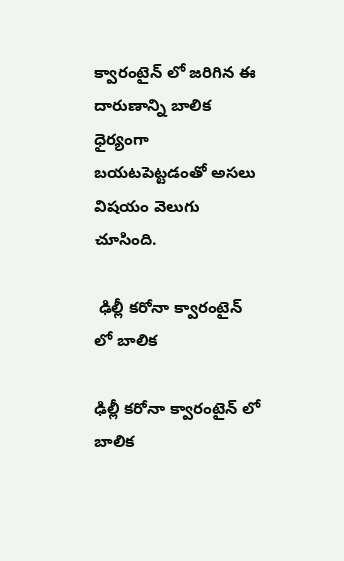క్వారంటైన్ లో జరిగిన ఈ దారుణాన్ని బాలిక ధైర్యంగా బయటపెట్టడంతో అసలు విషయం వెలుగు చూసింది.

 ఢిల్లీ కరోనా క్వారంటైన్ లో బాలిక

ఢిల్లీ కరోనా క్వారంటైన్ లో బాలిక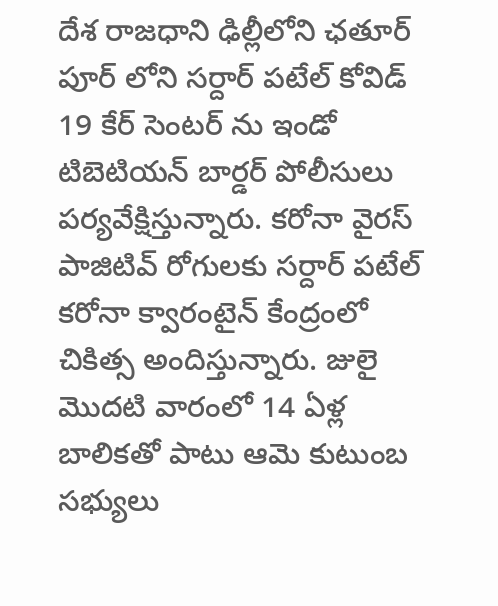దేశ రాజధాని ఢిల్లీలోని ఛతూర్ పూర్ లోని సర్దార్ పటేల్ కోవిడ్ 19 కేర్ సెంటర్ ను ఇండో టిబెటియన్ బార్డర్ పోలీసులు పర్యవేక్షిస్తున్నారు. కరోనా వైరస్ పాజిటివ్ రోగులకు సర్దార్ పటేల్ కరోనా క్వారంటైన్ కేంద్రంలో చికిత్స అందిస్తున్నారు. జులై మొదటి వారంలో 14 ఏళ్ల బాలికతో పాటు ఆమె కుటుంబ సభ్యులు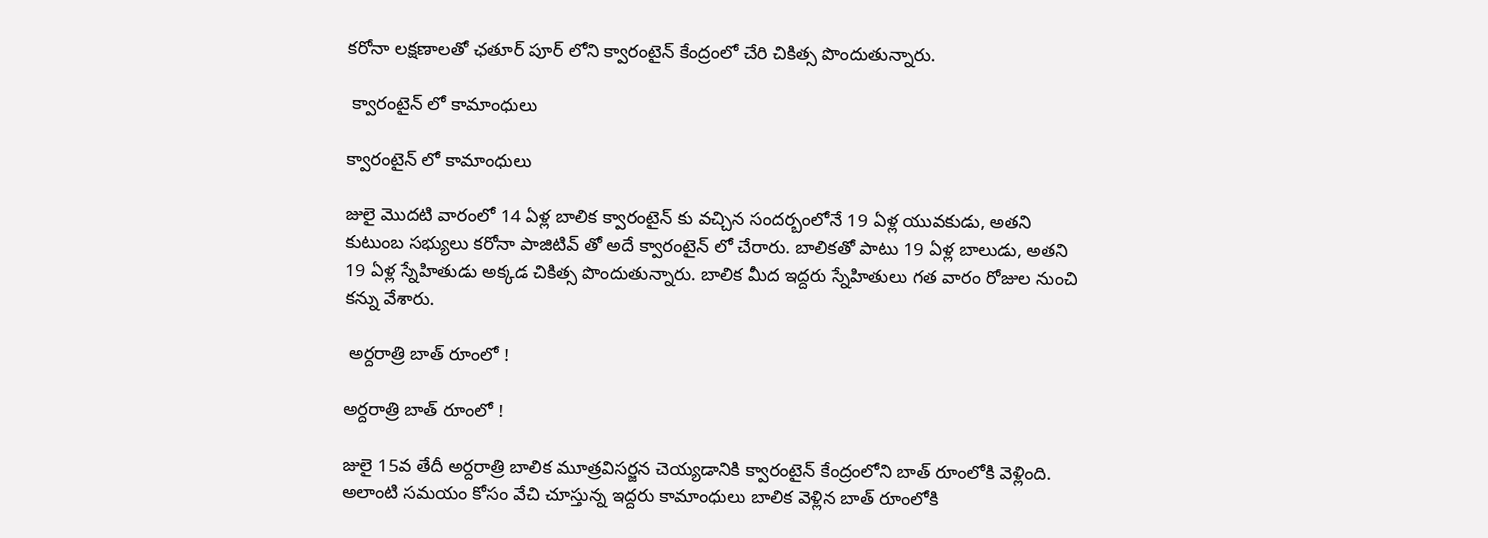కరోనా లక్షణాలతో ఛతూర్ పూర్ లోని క్వారంటైన్ కేంద్రంలో చేరి చికిత్స పొందుతున్నారు.

 క్వారంటైన్ లో కామాంధులు

క్వారంటైన్ లో కామాంధులు

జులై మొదటి వారంలో 14 ఏళ్ల బాలిక క్వారంటైన్ కు వచ్చిన సందర్బంలోనే 19 ఏళ్ల యువకుడు, అతని కుటుంబ సభ్యులు కరోనా పాజిటివ్ తో అదే క్వారంటైన్ లో చేరారు. బాలికతో పాటు 19 ఏళ్ల బాలుడు, అతని 19 ఏళ్ల స్నేహితుడు అక్కడ చికిత్స పొందుతున్నారు. బాలిక మీద ఇద్దరు స్నేహితులు గత వారం రోజుల నుంచి కన్ను వేశారు.

 అర్దరాత్రి బాత్ రూంలో !

అర్దరాత్రి బాత్ రూంలో !

జులై 15వ తేదీ అర్దరాత్రి బాలిక మూత్రవిసర్జన చెయ్యడానికి క్వారంటైన్ కేంద్రంలోని బాత్ రూంలోకి వెళ్లింది. అలాంటి సమయం కోసం వేచి చూస్తున్న ఇద్దరు కామాంధులు బాలిక వెళ్లిన బాత్ రూంలోకి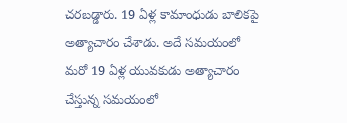చరబడ్డారు. 19 ఏళ్ల కామాంధుడు బాలికపై అత్యాచారం చేశాడు. అదే సమయంలో మరో 19 ఏళ్ల యువకుడు అత్యాచారం చేస్తున్న సమయంలో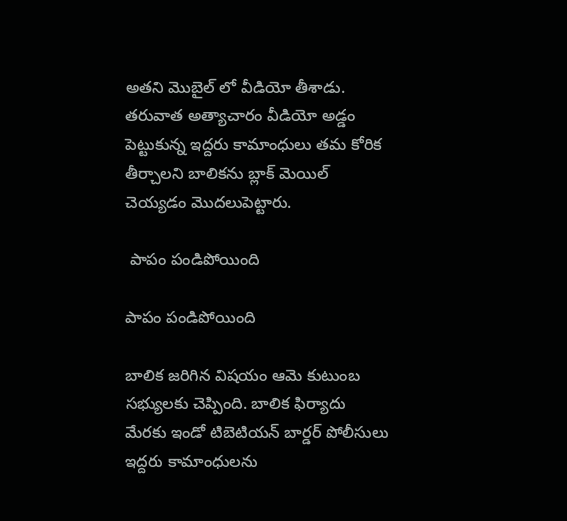అతని మొబైల్ లో వీడియో తీశాడు. తరువాత అత్యాచారం వీడియో అడ్డం పెట్టుకున్న ఇద్దరు కామాంధులు తమ కోరిక తీర్చాలని బాలికను బ్లాక్ మెయిల్ చెయ్యడం మొదలుపెట్టారు.

 పాపం పండిపోయింది

పాపం పండిపోయింది

బాలిక జరిగిన విషయం ఆమె కుటుంబ సభ్యులకు చెప్పింది. బాలిక ఫిర్యాదు మేరకు ఇండో టిబెటియన్ బార్డర్ పోలీసులు ఇద్దరు కామాంధులను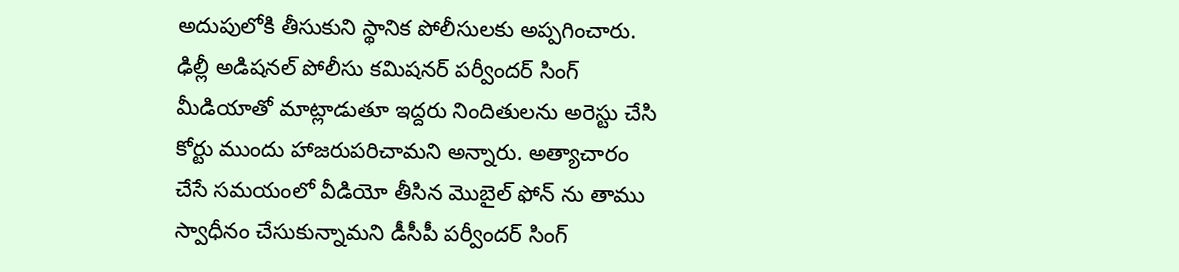అదుపులోకి తీసుకుని స్థానిక పోలీసులకు అప్పగించారు. ఢిల్లీ అడిషనల్ పోలీసు కమిషనర్ పర్వీందర్ సింగ్ మీడియాతో మాట్లాడుతూ ఇద్దరు నిందితులను అరెస్టు చేసి కోర్టు ముందు హాజరుపరిచామని అన్నారు. అత్యాచారం చేసే సమయంలో వీడియో తీసిన మొబైల్ ఫోన్ ను తాము స్వాధీనం చేసుకున్నామని డీసీపీ పర్వీందర్ సింగ్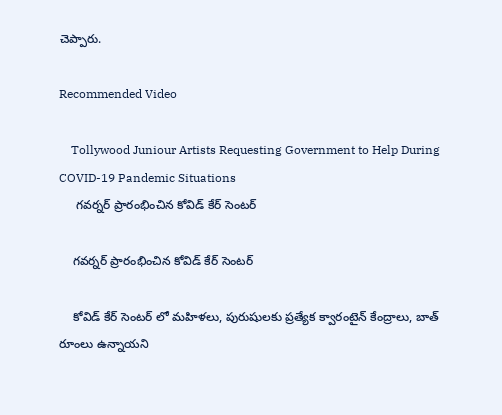చెప్పారు.

Recommended Video

    Tollywood Juniour Artists Requesting Government to Help During COVID-19 Pandemic Situations
     గవర్నర్ ప్రారంభించిన కోవిడ్ కేర్ సెంటర్

    గవర్నర్ ప్రారంభించిన కోవిడ్ కేర్ సెంటర్

    కోవిడ్ కేర్ సెంటర్ లో మహిళలు, పురుషులకు ప్రత్యేక క్వారంటైన్ కేంద్రాలు, బాత్ రూంలు ఉన్నాయని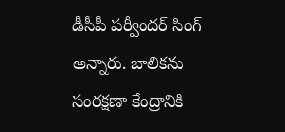డీసీపీ పర్వీందర్ సింగ్ అన్నారు. బాలికను సంరక్షణా కేంద్రానికి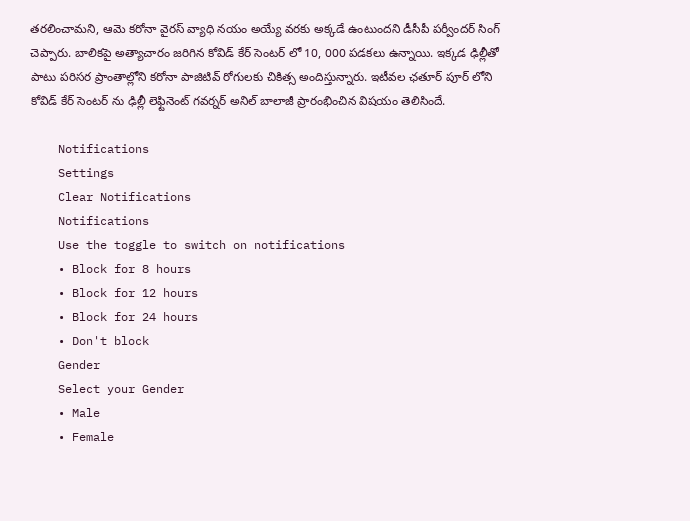తరలించామని, ఆమె కరోనా వైరస్ వ్యాధి నయం అయ్యే వరకు అక్కడే ఉంటుందని డీసీపీ పర్వీందర్ సింగ్ చెప్పారు. బాలికపై అత్యాచారం జరిగిన కోవిడ్ కేర్ సెంటర్ లో 10, 000 పడకలు ఉన్నాయి. ఇక్కడ ఢిల్లీతో పాటు పరిసర ప్రాంతాల్లోని కరోనా పాజిటివ్ రోగులకు చికిత్స అందిస్తున్నారు. ఇటీవల ఛతూర్ పూర్ లోని కోవిడ్ కేర్ సెంటర్ ను ఢిల్లీ లెఫ్టినెంట్ గవర్నర్ అనిల్ బాలాజీ ప్రారంభించిన విషయం తెలిసిందే.

    Notifications
    Settings
    Clear Notifications
    Notifications
    Use the toggle to switch on notifications
    • Block for 8 hours
    • Block for 12 hours
    • Block for 24 hours
    • Don't block
    Gender
    Select your Gender
    • Male
    • Female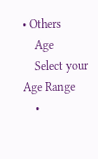• Others
    Age
    Select your Age Range
    •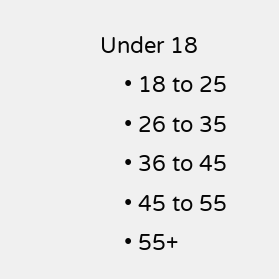Under 18
    • 18 to 25
    • 26 to 35
    • 36 to 45
    • 45 to 55
    • 55+